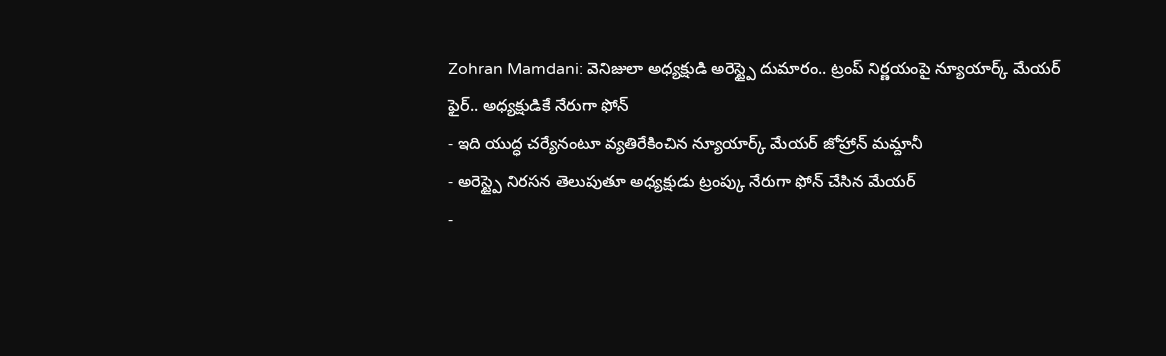Zohran Mamdani: వెనిజులా అధ్యక్షుడి అరెస్ట్పై దుమారం.. ట్రంప్ నిర్ణయంపై న్యూయార్క్ మేయర్ ఫైర్.. అధ్యక్షుడికే నేరుగా ఫోన్
- ఇది యుద్ధ చర్యేనంటూ వ్యతిరేకించిన న్యూయార్క్ మేయర్ జోహ్రాన్ మమ్దానీ
- అరెస్ట్పై నిరసన తెలుపుతూ అధ్యక్షుడు ట్రంప్కు నేరుగా ఫోన్ చేసిన మేయర్
-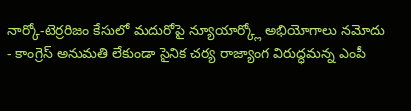నార్కో-టెర్రరిజం కేసులో మదురోపై న్యూయార్క్లో అభియోగాలు నమోదు
- కాంగ్రెస్ అనుమతి లేకుండా సైనిక చర్య రాజ్యాంగ విరుద్ధమన్న ఎంపీ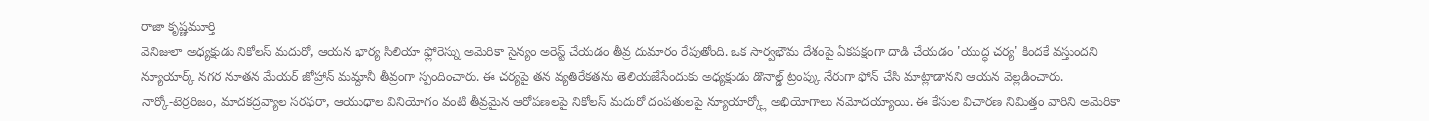రాజా కృష్ణమూర్తి
వెనిజులా అధ్యక్షుడు నికోలస్ మదురో, ఆయన భార్య సిలియా ఫ్లోరెస్ను అమెరికా సైన్యం అరెస్ట్ చేయడం తీవ్ర దుమారం రేపుతోంది. ఒక సార్వభౌమ దేశంపై ఏకపక్షంగా దాడి చేయడం 'యుద్ధ చర్య' కిందకే వస్తుందని న్యూయార్క్ నగర నూతన మేయర్ జోహ్రాన్ మమ్దానీ తీవ్రంగా స్పందించారు. ఈ చర్యపై తన వ్యతిరేకతను తెలియజేసేందుకు అధ్యక్షుడు డొనాల్డ్ ట్రంప్కు నేరుగా ఫోన్ చేసి మాట్లాడానని ఆయన వెల్లడించారు.
నార్కో-టెర్రరిజం, మాదకద్రవ్యాల సరఫరా, ఆయుధాల వినియోగం వంటి తీవ్రమైన ఆరోపణలపై నికోలస్ మదురో దంపతులపై న్యూయార్క్లో అభియోగాలు నమోదయ్యాయి. ఈ కేసుల విచారణ నిమిత్తం వారిని అమెరికా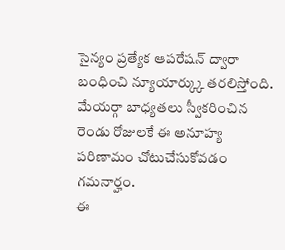సైన్యం ప్రత్యేక ఆపరేషన్ ద్వారా బంధించి న్యూయార్క్కు తరలిస్తోంది. మేయర్గా బాధ్యతలు స్వీకరించిన రెండు రోజులకే ఈ అనూహ్య పరిణామం చోటుచేసుకోవడం గమనార్హం.
ఈ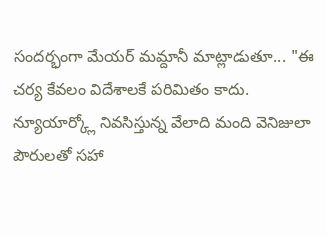సందర్భంగా మేయర్ మమ్దానీ మాట్లాడుతూ... "ఈ చర్య కేవలం విదేశాలకే పరిమితం కాదు. న్యూయార్క్లో నివసిస్తున్న వేలాది మంది వెనిజులా పౌరులతో సహా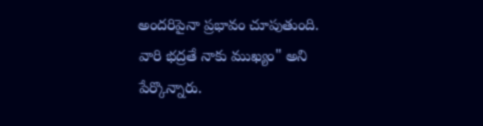అందరిపైనా ప్రభావం చూపుతుంది. వారి భద్రతే నాకు ముఖ్యం" అని పేర్కొన్నారు.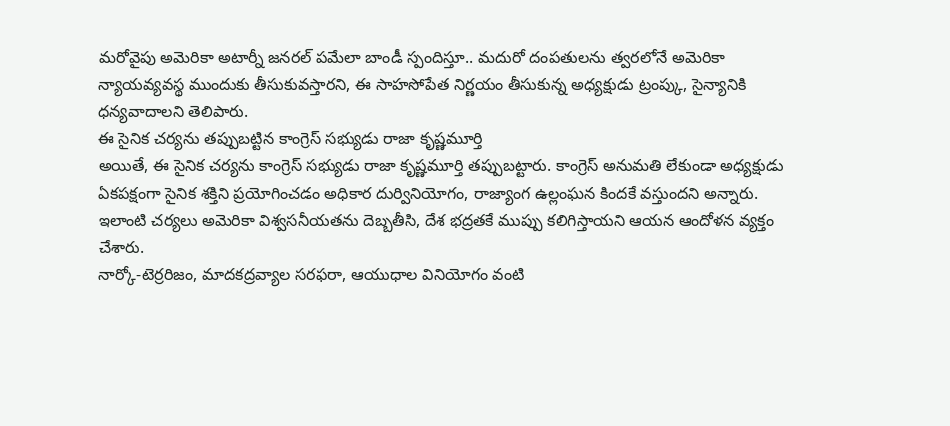మరోవైపు అమెరికా అటార్నీ జనరల్ పమేలా బాండీ స్పందిస్తూ.. మదురో దంపతులను త్వరలోనే అమెరికా న్యాయవ్యవస్థ ముందుకు తీసుకువస్తారని, ఈ సాహసోపేత నిర్ణయం తీసుకున్న అధ్యక్షుడు ట్రంప్కు, సైన్యానికి ధన్యవాదాలని తెలిపారు.
ఈ సైనిక చర్యను తప్పుబట్టిన కాంగ్రెస్ సభ్యుడు రాజా కృష్ణమూర్తి
అయితే, ఈ సైనిక చర్యను కాంగ్రెస్ సభ్యుడు రాజా కృష్ణమూర్తి తప్పుబట్టారు. కాంగ్రెస్ అనుమతి లేకుండా అధ్యక్షుడు ఏకపక్షంగా సైనిక శక్తిని ప్రయోగించడం అధికార దుర్వినియోగం, రాజ్యాంగ ఉల్లంఘన కిందకే వస్తుందని అన్నారు. ఇలాంటి చర్యలు అమెరికా విశ్వసనీయతను దెబ్బతీసి, దేశ భద్రతకే ముప్పు కలిగిస్తాయని ఆయన ఆందోళన వ్యక్తం చేశారు.
నార్కో-టెర్రరిజం, మాదకద్రవ్యాల సరఫరా, ఆయుధాల వినియోగం వంటి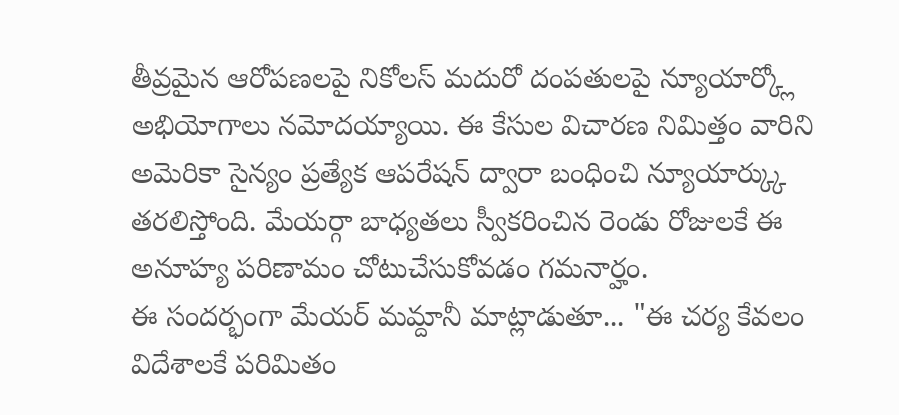తీవ్రమైన ఆరోపణలపై నికోలస్ మదురో దంపతులపై న్యూయార్క్లో అభియోగాలు నమోదయ్యాయి. ఈ కేసుల విచారణ నిమిత్తం వారిని అమెరికా సైన్యం ప్రత్యేక ఆపరేషన్ ద్వారా బంధించి న్యూయార్క్కు తరలిస్తోంది. మేయర్గా బాధ్యతలు స్వీకరించిన రెండు రోజులకే ఈ అనూహ్య పరిణామం చోటుచేసుకోవడం గమనార్హం.
ఈ సందర్భంగా మేయర్ మమ్దానీ మాట్లాడుతూ... "ఈ చర్య కేవలం విదేశాలకే పరిమితం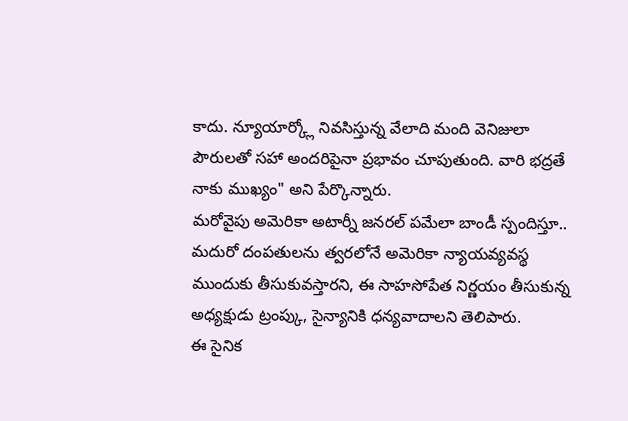కాదు. న్యూయార్క్లో నివసిస్తున్న వేలాది మంది వెనిజులా పౌరులతో సహా అందరిపైనా ప్రభావం చూపుతుంది. వారి భద్రతే నాకు ముఖ్యం" అని పేర్కొన్నారు.
మరోవైపు అమెరికా అటార్నీ జనరల్ పమేలా బాండీ స్పందిస్తూ.. మదురో దంపతులను త్వరలోనే అమెరికా న్యాయవ్యవస్థ ముందుకు తీసుకువస్తారని, ఈ సాహసోపేత నిర్ణయం తీసుకున్న అధ్యక్షుడు ట్రంప్కు, సైన్యానికి ధన్యవాదాలని తెలిపారు.
ఈ సైనిక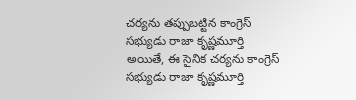చర్యను తప్పుబట్టిన కాంగ్రెస్ సభ్యుడు రాజా కృష్ణమూర్తి
అయితే, ఈ సైనిక చర్యను కాంగ్రెస్ సభ్యుడు రాజా కృష్ణమూర్తి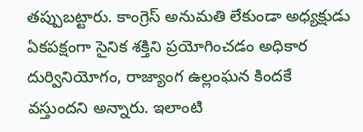తప్పుబట్టారు. కాంగ్రెస్ అనుమతి లేకుండా అధ్యక్షుడు ఏకపక్షంగా సైనిక శక్తిని ప్రయోగించడం అధికార దుర్వినియోగం, రాజ్యాంగ ఉల్లంఘన కిందకే వస్తుందని అన్నారు. ఇలాంటి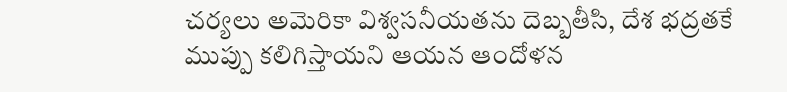చర్యలు అమెరికా విశ్వసనీయతను దెబ్బతీసి, దేశ భద్రతకే ముప్పు కలిగిస్తాయని ఆయన ఆందోళన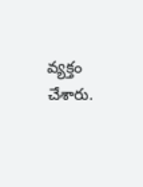వ్యక్తం చేశారు.